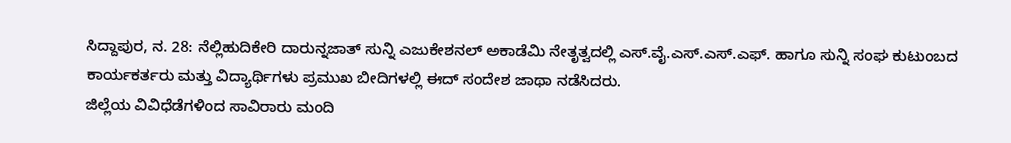ಸಿದ್ದಾಪುರ, ನ. 28: ನೆಲ್ಲಿಹುದಿಕೇರಿ ದಾರುನ್ನಜಾತ್ ಸುನ್ನಿ ಎಜುಕೇಶನಲ್ ಅಕಾಡೆಮಿ ನೇತೃತ್ವದಲ್ಲಿ ಎಸ್.ವೈ.ಎಸ್.ಎಸ್.ಎಫ್. ಹಾಗೂ ಸುನ್ನಿ ಸಂಘ ಕುಟುಂಬದ ಕಾರ್ಯಕರ್ತರು ಮತ್ತು ವಿದ್ಯಾರ್ಥಿಗಳು ಪ್ರಮುಖ ಬೀದಿಗಳಲ್ಲಿ ಈದ್ ಸಂದೇಶ ಜಾಥಾ ನಡೆಸಿದರು.
ಜಿಲ್ಲೆಯ ವಿವಿಧೆಡೆಗಳಿಂದ ಸಾವಿರಾರು ಮಂದಿ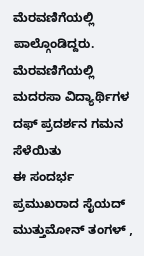ಮೆರವಣಿಗೆಯಲ್ಲಿ ಪಾಲ್ಗೊಂಡಿದ್ದರು. ಮೆರವಣಿಗೆಯಲ್ಲಿ ಮದರಸಾ ವಿದ್ಯಾರ್ಥಿಗಳ ದಫ್ ಪ್ರದರ್ಶನ ಗಮನ ಸೆಳೆಯಿತು
ಈ ಸಂದರ್ಭ ಪ್ರಮುಖರಾದ ಸೈಯದ್ ಮುತ್ತುಮೋನ್ ತಂಗಳ್ ,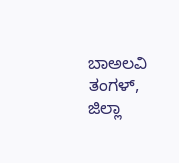ಬಾಅಲವಿ ತಂಗಳ್, ಜಿಲ್ಲಾ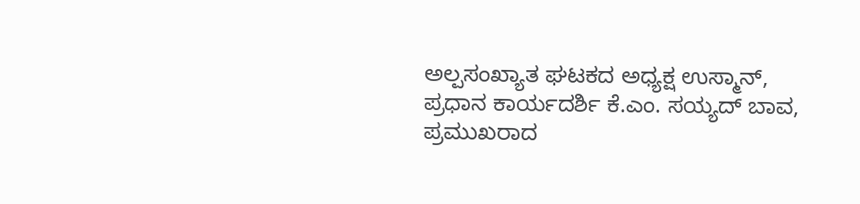ಅಲ್ಪಸಂಖ್ಯಾತ ಘಟಕದ ಅಧ್ಯಕ್ಷ ಉಸ್ಮಾನ್, ಪ್ರಧಾನ ಕಾರ್ಯದರ್ಶಿ ಕೆ.ಎಂ. ಸಯ್ಯದ್ ಬಾವ, ಪ್ರಮುಖರಾದ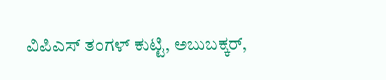ವಿಪಿಎಸ್ ತಂಗಳ್ ಕುಟ್ಟಿ, ಅಬುಬಕ್ಕರ್,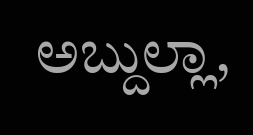ಅಬ್ದುಲ್ಲಾ,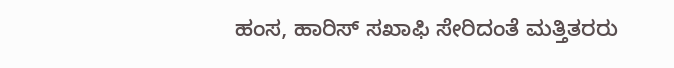ಹಂಸ, ಹಾರಿಸ್ ಸಖಾಫಿ ಸೇರಿದಂತೆ ಮತ್ತಿತರರು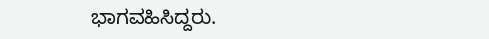ಭಾಗವಹಿಸಿದ್ದರು.